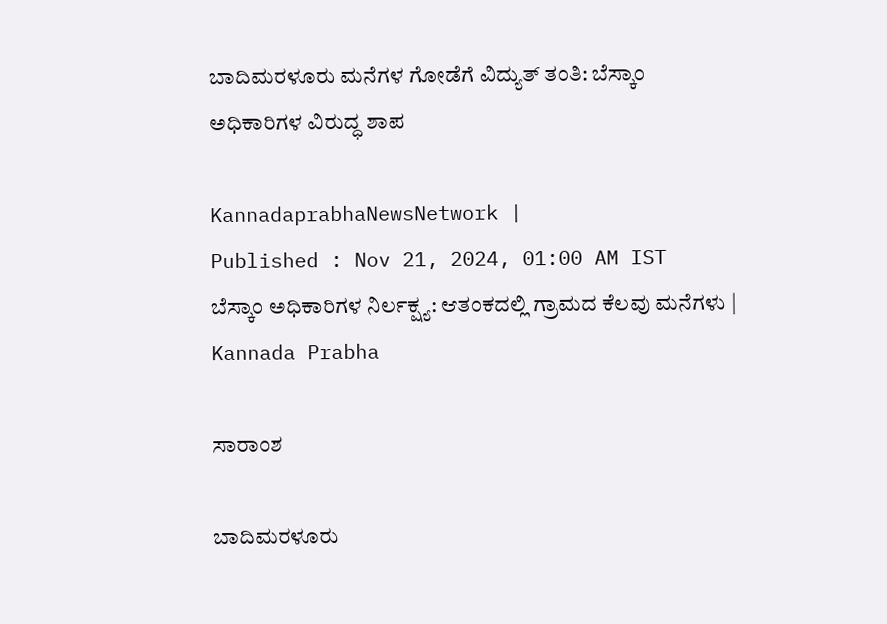ಬಾದಿಮರಳೂರು ಮನೆಗಳ ಗೋಡೆಗೆ ವಿದ್ಯುತ್ ತಂತಿ: ಬೆಸ್ಕಾಂ ಅಧಿಕಾರಿಗಳ ವಿರುದ್ಧ ಶಾಪ

KannadaprabhaNewsNetwork |
Published : Nov 21, 2024, 01:00 AM IST
ಬೆಸ್ಕಾಂ ಅಧಿಕಾರಿಗಳ ನಿರ್ಲಕ್ಷ್ಯ: ಆತಂಕದಲ್ಲಿ ಗ್ರಾಮದ ಕೆಲವು ಮನೆಗಳು | Kannada Prabha

ಸಾರಾಂಶ

ಬಾದಿಮರಳೂರು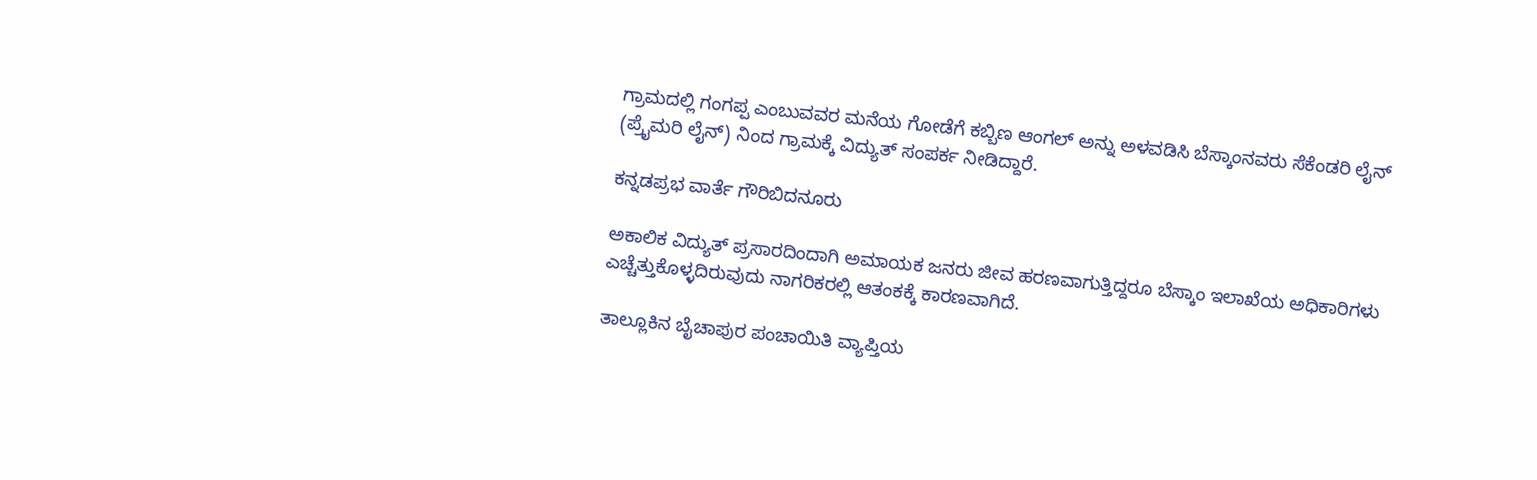ಗ್ರಾಮದಲ್ಲಿ ಗಂಗಪ್ಪ ಎಂಬುವವರ ಮನೆಯ ಗೋಡೆಗೆ ಕಬ್ಬಿಣ ಆಂಗಲ್ ಅನ್ನು ಅಳವಡಿಸಿ ಬೆಸ್ಕಾಂನವರು ಸೆಕೆಂಡರಿ ಲೈನ್ (ಪ್ರೈಮರಿ ಲೈನ್) ನಿಂದ ಗ್ರಾಮಕ್ಕೆ ವಿದ್ಯುತ್ ಸಂಪರ್ಕ ನೀಡಿದ್ದಾರೆ.

ಕನ್ನಡಪ್ರಭ ವಾರ್ತೆ ಗೌರಿಬಿದನೂರು

ಅಕಾಲಿಕ ವಿದ್ಯುತ್ ಪ್ರಸಾರದಿಂದಾಗಿ ಅಮಾಯಕ ಜನರು ಜೀವ ಹರಣವಾಗುತ್ತಿದ್ದರೂ ಬೆಸ್ಕಾಂ ಇಲಾಖೆಯ ಅಧಿಕಾರಿಗಳು ಎಚ್ಚೆತ್ತುಕೊಳ್ಳದಿರುವುದು ನಾಗರಿಕರಲ್ಲಿ ಆತಂಕಕ್ಕೆ ಕಾರಣವಾಗಿದೆ.

ತಾಲ್ಲೂಕಿನ ಬೈಚಾಪುರ ಪಂಚಾಯಿತಿ ವ್ಯಾಪ್ತಿಯ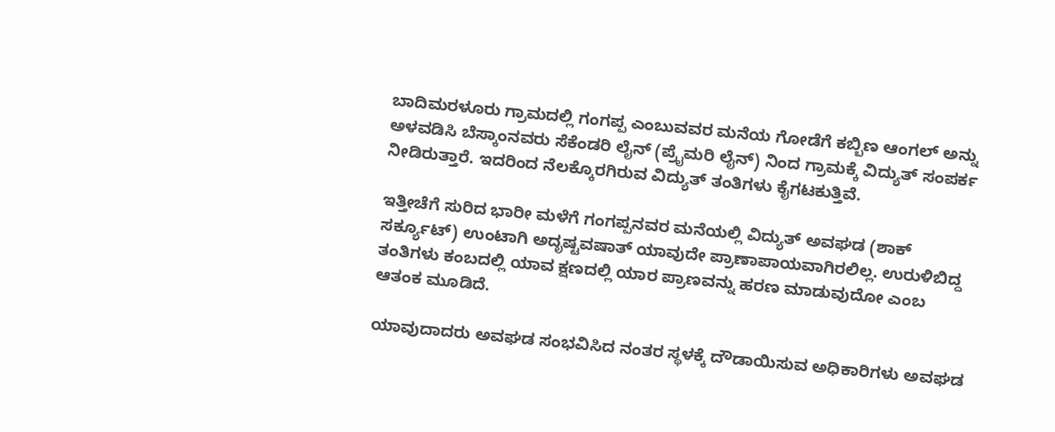ಬಾದಿಮರಳೂರು ಗ್ರಾಮದಲ್ಲಿ ಗಂಗಪ್ಪ ಎಂಬುವವರ ಮನೆಯ ಗೋಡೆಗೆ ಕಬ್ಬಿಣ ಆಂಗಲ್ ಅನ್ನು ಅಳವಡಿಸಿ ಬೆಸ್ಕಾಂನವರು ಸೆಕೆಂಡರಿ ಲೈನ್ (ಪ್ರೈಮರಿ ಲೈನ್) ನಿಂದ ಗ್ರಾಮಕ್ಕೆ ವಿದ್ಯುತ್ ಸಂಪರ್ಕ ನೀಡಿರುತ್ತಾರೆ. ಇದರಿಂದ ನೆಲಕ್ಕೊರಗಿರುವ ವಿದ್ಯುತ್ ತಂತಿಗಳು ಕೈಗಟಕುತ್ತಿವೆ.

ಇತ್ತೀಚೆಗೆ ಸುರಿದ ಭಾರೀ ಮಳೆಗೆ ಗಂಗಪ್ಪನವರ ಮನೆಯಲ್ಲಿ ವಿದ್ಯುತ್ ಅವಘಡ (ಶಾಕ್ ಸರ್ಕ್ಯೂಟ್) ಉಂಟಾಗಿ ಅದೃಷ್ಟವಷಾತ್ ಯಾವುದೇ ಪ್ರಾಣಾಪಾಯವಾಗಿರಲಿಲ್ಲ. ಉರುಳಿಬಿದ್ದ ತಂತಿಗಳು ಕಂಬದಲ್ಲಿ ಯಾವ ಕ್ಷಣದಲ್ಲಿ ಯಾರ ಪ್ರಾಣವನ್ನು ಹರಣ ಮಾಡುವುದೋ ಎಂಬ ಆತಂಕ ಮೂಡಿದೆ.

ಯಾವುದಾದರು ಅವಘಡ ಸಂಭವಿಸಿದ ನಂತರ ಸ್ಥಳಕ್ಕೆ ದೌಡಾಯಿಸುವ ಅಧಿಕಾರಿಗಳು ಅವಘಡ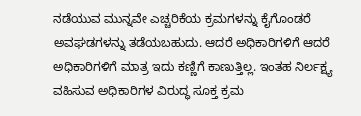ನಡೆಯುವ ಮುನ್ನವೇ ಎಚ್ಚರಿಕೆಯ ಕ್ರಮಗಳನ್ನು ಕೈಗೊಂಡರೆ ಅವಘಡಗಳನ್ನು ತಡೆಯಬಹುದು. ಆದರೆ ಅಧಿಕಾರಿಗಳಿಗೆ ಆದರೆ ಅಧಿಕಾರಿಗಳಿಗೆ ಮಾತ್ರ ಇದು ಕಣ್ಣಿಗೆ ಕಾಣುತ್ತಿಲ್ಲ. ಇಂತಹ ನಿರ್ಲಕ್ಷ್ಯ ವಹಿಸುವ ಅಧಿಕಾರಿಗಳ ವಿರುದ್ಧ ಸೂಕ್ತ ಕ್ರಮ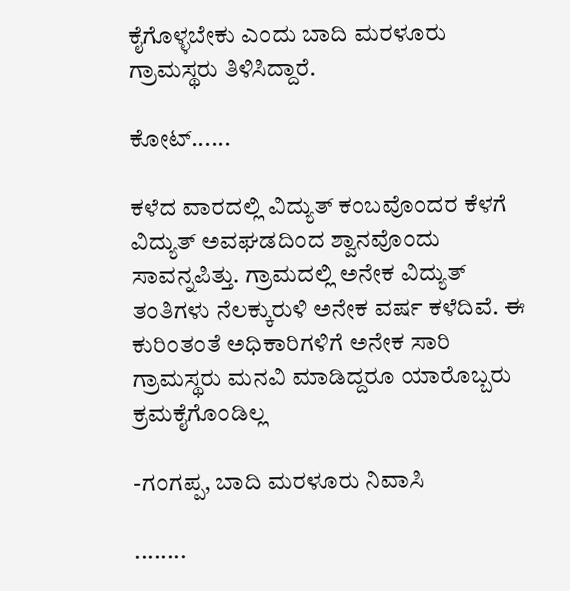ಕೈಗೊಳ್ಳಬೇಕು ಎಂದು ಬಾದಿ ಮರಳೂರು ಗ್ರಾಮಸ್ಥರು ತಿಳಿಸಿದ್ದಾರೆ.

ಕೋಟ್‌......

ಕಳೆದ ವಾರದಲ್ಲಿ ವಿದ್ಯುತ್‌ ಕಂಬವೊಂದರ ಕೆಳಗೆ ವಿದ್ಯುತ್ ಅವಘಡದಿಂದ ಶ್ವಾನವೊಂದು ಸಾವನ್ನಪಿತ್ತು. ಗ್ರಾಮದಲ್ಲಿ ಅನೇಕ ವಿದ್ಯುತ್‌ ತಂತಿಗಳು ನೆಲಕ್ಕುರುಳಿ ಅನೇಕ ವರ್ಷ ಕಳೆದಿವೆ. ಈ ಕುರಿಂತಂತೆ ಅಧಿಕಾರಿಗಳಿಗೆ ಅನೇಕ ಸಾರಿ ಗ್ರಾಮಸ್ಥರು ಮನವಿ ಮಾಡಿದ್ದರೂ ಯಾರೊಬ್ಬರು ಕ್ರಮಕೈಗೊಂಡಿಲ್ಲ

-ಗಂಗಪ್ಪ, ಬಾದಿ ಮರಳೂರು ನಿವಾಸಿ

........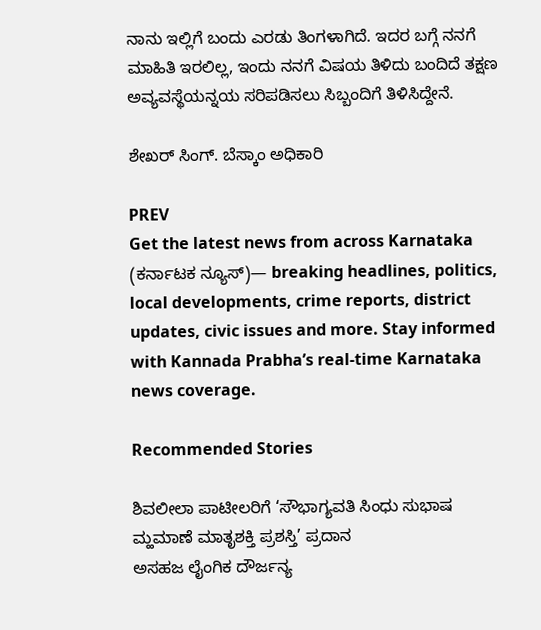ನಾನು ಇಲ್ಲಿಗೆ ಬಂದು ಎರಡು ತಿಂಗಳಾಗಿದೆ. ಇದರ ಬಗ್ಗೆ ನನಗೆ ಮಾಹಿತಿ ಇರಲಿಲ್ಲ, ಇಂದು ನನಗೆ ವಿಷಯ ತಿಳಿದು ಬಂದಿದೆ ತಕ್ಷಣ ಅವ್ಯವಸ್ಥೆಯನ್ನಯ ಸರಿಪಡಿಸಲು ಸಿಬ್ಬಂದಿಗೆ ತಿಳಿಸಿದ್ದೇನೆ.

ಶೇಖರ್ ಸಿಂಗ್. ಬೆಸ್ಕಾಂ ಅಧಿಕಾರಿ

PREV
Get the latest news from across Karnataka (ಕರ್ನಾಟಕ ನ್ಯೂಸ್)— breaking headlines, politics, local developments, crime reports, district updates, civic issues and more. Stay informed with Kannada Prabha’s real‑time Karnataka news coverage.

Recommended Stories

ಶಿವಲೀಲಾ ಪಾಟೀಲರಿಗೆ ‘ಸೌಭಾಗ್ಯವತಿ ಸಿಂಧು ಸುಭಾಷ ಮ್ಹಮಾಣೆ ಮಾತೃಶಕ್ತಿ ಪ್ರಶಸ್ತಿ’ ಪ್ರದಾನ
ಅಸಹಜ ಲೈಂಗಿಕ ದೌರ್ಜನ್ಯ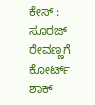ಕೇಸ್‌ : ಸೂರಜ್‌ ರೇವಣ್ಣಗೆ ಕೋರ್ಟ್‌ ಶಾಕ್‌